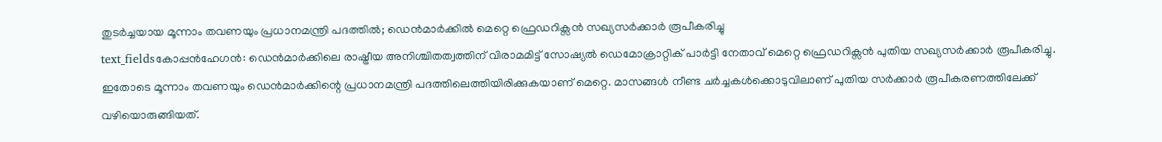തുടർച്ചയായ മൂന്നാം തവണയും പ്രധാനമന്ത്രി പദത്തിൽ; ഡെൻമാർക്കിൽ മെറ്റെ ഫ്രെഡറിക്സൻ സഖ്യസർക്കാർ രൂപീകരിച്ചു
text_fieldsകോപ്പൻഹേഗൻ: ഡെൻമാർക്കിലെ രാഷ്ട്രീയ അനിശ്ചിതത്വത്തിന് വിരാമമിട്ട് സോഷ്യൽ ഡെമോക്രാറ്റിക് പാർട്ടി നേതാവ് മെറ്റെ ഫ്രെഡറിക്സൻ പുതിയ സഖ്യസർക്കാർ രൂപീകരിച്ചു. ഇതോടെ മൂന്നാം തവണയും ഡെൻമാർക്കിന്റെ പ്രധാനമന്ത്രി പദത്തിലെത്തിയിരിക്കുകയാണ് മെറ്റെ. മാസങ്ങൾ നീണ്ട ചർച്ചകൾക്കൊടുവിലാണ് പുതിയ സർക്കാർ രൂപീകരണത്തിലേക്ക് വഴിയൊരുങ്ങിയത്.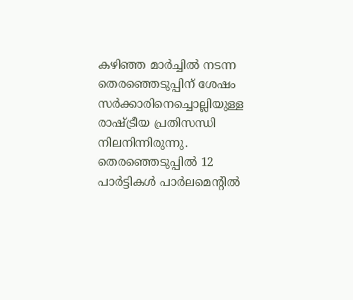കഴിഞ്ഞ മാർച്ചിൽ നടന്ന തെരഞ്ഞെടുപ്പിന് ശേഷം സർക്കാരിനെച്ചൊല്ലിയുള്ള രാഷ്ട്രീയ പ്രതിസന്ധി നിലനിന്നിരുന്നു. തെരഞ്ഞെടുപ്പിൽ 12 പാർട്ടികൾ പാർലമെന്റിൽ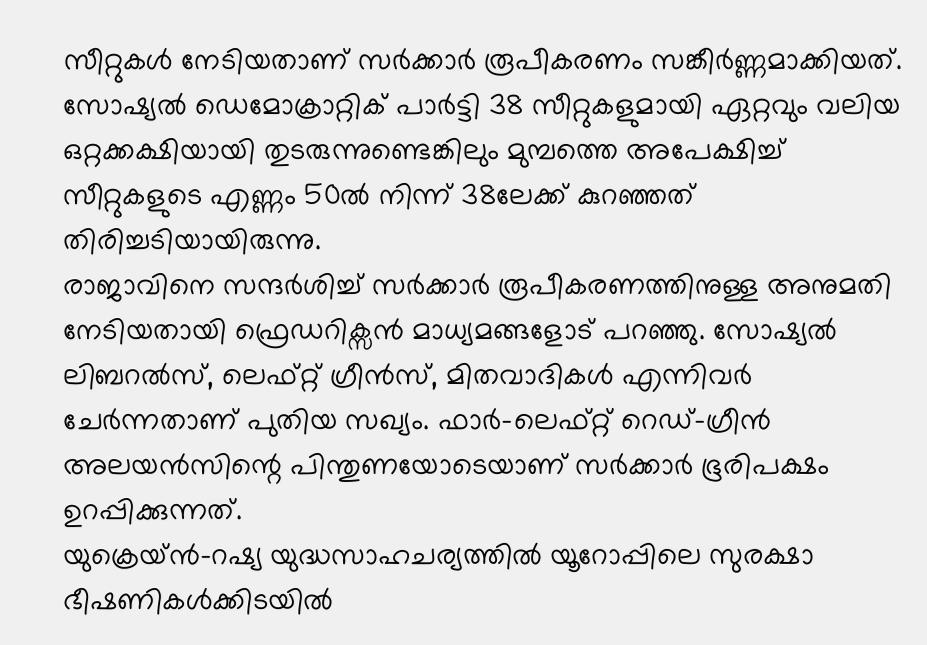സീറ്റുകൾ നേടിയതാണ് സർക്കാർ രൂപീകരണം സങ്കീർണ്ണമാക്കിയത്. സോഷ്യൽ ഡെമോക്രാറ്റിക് പാർട്ടി 38 സീറ്റുകളുമായി ഏറ്റവും വലിയ ഒറ്റക്കക്ഷിയായി തുടരുന്നുണ്ടെങ്കിലും മുമ്പത്തെ അപേക്ഷിച്ച് സീറ്റുകളുടെ എണ്ണം 50ൽ നിന്ന് 38ലേക്ക് കുറഞ്ഞത് തിരിച്ചടിയായിരുന്നു.
രാജാവിനെ സന്ദർശിച്ച് സർക്കാർ രൂപീകരണത്തിനുള്ള അനുമതി നേടിയതായി ഫ്രെഡറിക്സൻ മാധ്യമങ്ങളോട് പറഞ്ഞു. സോഷ്യൽ ലിബറൽസ്, ലെഫ്റ്റ് ഗ്രീൻസ്, മിതവാദികൾ എന്നിവർ ചേർന്നതാണ് പുതിയ സഖ്യം. ഫാർ-ലെഫ്റ്റ് റെഡ്-ഗ്രീൻ അലയൻസിന്റെ പിന്തുണയോടെയാണ് സർക്കാർ ഭൂരിപക്ഷം ഉറപ്പിക്കുന്നത്.
യുക്രെയ്ൻ-റഷ്യ യുദ്ധസാഹചര്യത്തിൽ യൂറോപ്പിലെ സുരക്ഷാ ഭീഷണികൾക്കിടയിൽ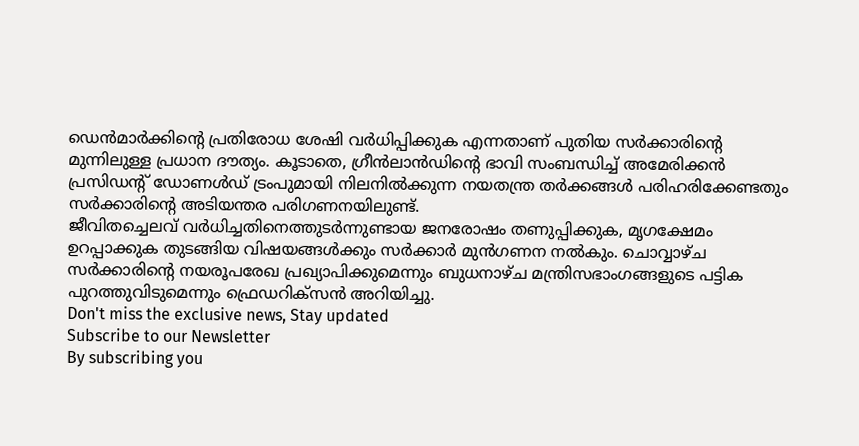ഡെൻമാർക്കിന്റെ പ്രതിരോധ ശേഷി വർധിപ്പിക്കുക എന്നതാണ് പുതിയ സർക്കാരിന്റെ മുന്നിലുള്ള പ്രധാന ദൗത്യം. കൂടാതെ, ഗ്രീൻലാൻഡിന്റെ ഭാവി സംബന്ധിച്ച് അമേരിക്കൻ പ്രസിഡന്റ് ഡോണൾഡ് ട്രംപുമായി നിലനിൽക്കുന്ന നയതന്ത്ര തർക്കങ്ങൾ പരിഹരിക്കേണ്ടതും സർക്കാരിന്റെ അടിയന്തര പരിഗണനയിലുണ്ട്.
ജീവിതച്ചെലവ് വർധിച്ചതിനെത്തുടർന്നുണ്ടായ ജനരോഷം തണുപ്പിക്കുക, മൃഗക്ഷേമം ഉറപ്പാക്കുക തുടങ്ങിയ വിഷയങ്ങൾക്കും സർക്കാർ മുൻഗണന നൽകും. ചൊവ്വാഴ്ച സർക്കാരിന്റെ നയരൂപരേഖ പ്രഖ്യാപിക്കുമെന്നും ബുധനാഴ്ച മന്ത്രിസഭാംഗങ്ങളുടെ പട്ടിക പുറത്തുവിടുമെന്നും ഫ്രെഡറിക്സൻ അറിയിച്ചു.
Don't miss the exclusive news, Stay updated
Subscribe to our Newsletter
By subscribing you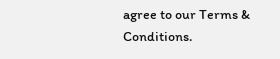agree to our Terms & Conditions.